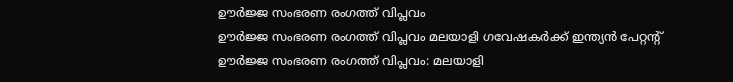ഊർജ്ജ സംഭരണ രംഗത്ത് വിപ്ലവം
ഊർജ്ജ സംഭരണ രംഗത്ത് വിപ്ലവം മലയാളി ഗവേഷകർക്ക് ഇന്ത്യൻ പേറ്റന്റ്
ഊർജ്ജ സംഭരണ രംഗത്ത് വിപ്ലവം: മലയാളി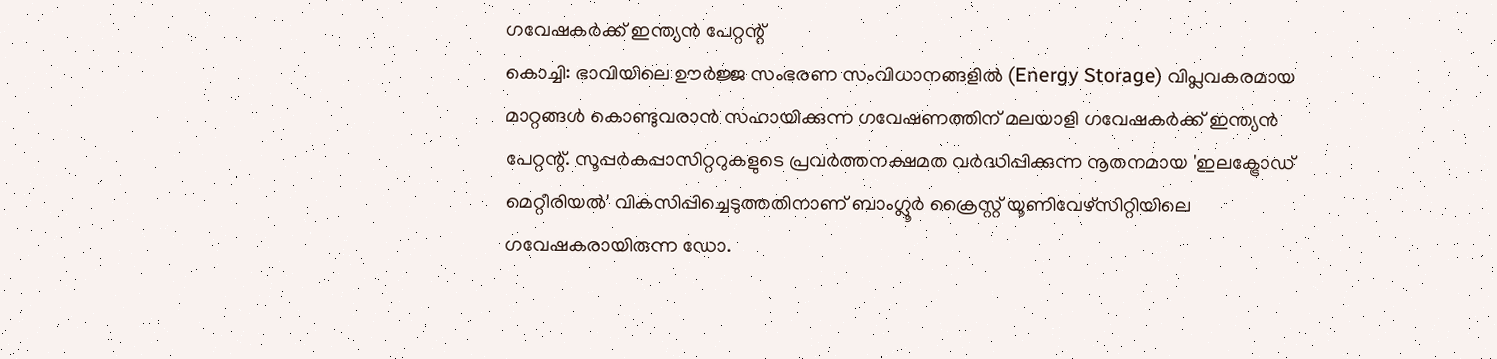ഗവേഷകർക്ക് ഇന്ത്യൻ പേറ്റന്റ്
കൊച്ചി: ഭാവിയിലെ ഊർജ്ജ സംഭരണ സംവിധാനങ്ങളിൽ (Energy Storage) വിപ്ലവകരമായ മാറ്റങ്ങൾ കൊണ്ടുവരാൻ സഹായിക്കുന്ന ഗവേഷണത്തിന് മലയാളി ഗവേഷകർക്ക് ഇന്ത്യൻ പേറ്റന്റ്. സൂപ്പർകപ്പാസിറ്ററുകളുടെ പ്രവർത്തനക്ഷമത വർദ്ധിപ്പിക്കുന്ന നൂതനമായ 'ഇലക്ട്രോഡ് മെറ്റീരിയൽ' വികസിപ്പിച്ചെടുത്തതിനാണ് ബാംഗ്ലൂർ ക്രൈസ്റ്റ് യൂണിവേഴ്സിറ്റിയിലെ ഗവേഷകരായിരുന്ന ഡോ.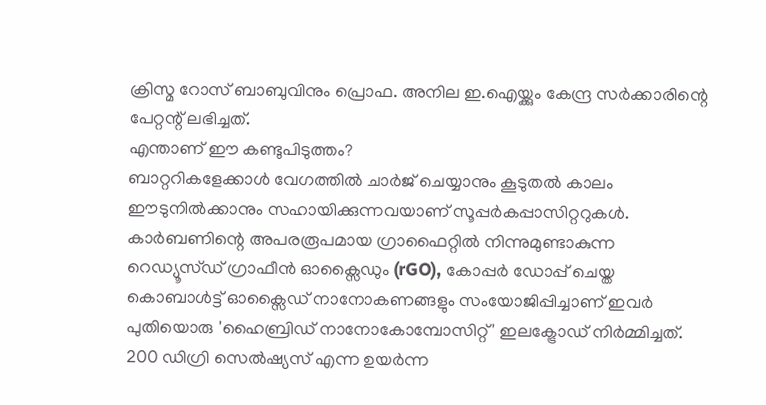ക്രിസ്മ റോസ് ബാബുവിനും പ്രൊഫ. അനില ഇ.ഐയ്ക്കും കേന്ദ്ര സർക്കാരിന്റെ പേറ്റന്റ് ലഭിച്ചത്.
എന്താണ് ഈ കണ്ടുപിടുത്തം?
ബാറ്ററികളേക്കാൾ വേഗത്തിൽ ചാർജ് ചെയ്യാനും കൂടുതൽ കാലം ഈടുനിൽക്കാനും സഹായിക്കുന്നവയാണ് സൂപ്പർകപ്പാസിറ്ററുകൾ. കാർബണിന്റെ അപരരൂപമായ ഗ്രാഫൈറ്റിൽ നിന്നുമുണ്ടാകുന്ന റെഡ്യൂസ്ഡ് ഗ്രാഫീൻ ഓക്സൈഡും (rGO), കോപ്പർ ഡോപ്പ് ചെയ്ത കൊബാൾട്ട് ഓക്സൈഡ് നാനോകണങ്ങളും സംയോജിപ്പിച്ചാണ് ഇവർ പുതിയൊരു 'ഹൈബ്രിഡ് നാനോകോമ്പോസിറ്റ്' ഇലക്ട്രോഡ് നിർമ്മിച്ചത്. 200 ഡിഗ്രി സെൽഷ്യസ് എന്ന ഉയർന്ന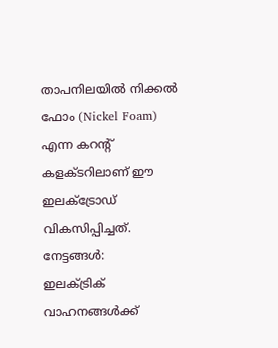താപനിലയിൽ നിക്കൽ ഫോം (Nickel Foam) എന്ന കറന്റ് കളക്ടറിലാണ് ഈ ഇലക്ട്രോഡ് വികസിപ്പിച്ചത്.
നേട്ടങ്ങൾ:
ഇലക്ട്രിക് വാഹനങ്ങൾക്ക്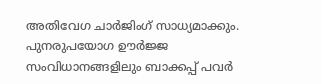അതിവേഗ ചാർജിംഗ് സാധ്യമാക്കും.
പുനരുപയോഗ ഊർജ്ജ സംവിധാനങ്ങളിലും ബാക്കപ്പ് പവർ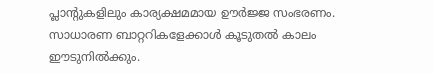പ്ലാന്റുകളിലും കാര്യക്ഷമമായ ഊർജ്ജ സംഭരണം.
സാധാരണ ബാറ്ററികളേക്കാൾ കൂടുതൽ കാലം ഈടുനിൽക്കും.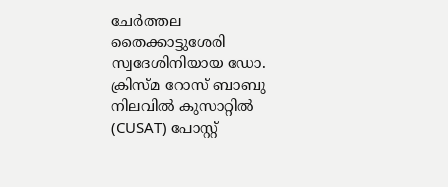ചേർത്തല തൈക്കാട്ടുശേരി സ്വദേശിനിയായ ഡോ. ക്രിസ്മ റോസ് ബാബു നിലവിൽ കുസാറ്റിൽ (CUSAT) പോസ്റ്റ്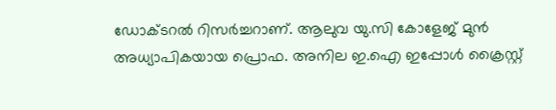ഡോക്ടറൽ റിസർച്ചറാണ്. ആലുവ യു.സി കോളേജ് മുൻ അധ്യാപികയായ പ്രൊഫ. അനില ഇ.ഐ ഇപ്പോൾ ക്രൈസ്റ്റ്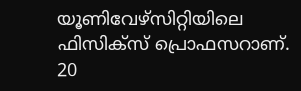യൂണിവേഴ്സിറ്റിയിലെ ഫിസിക്സ് പ്രൊഫസറാണ്. 20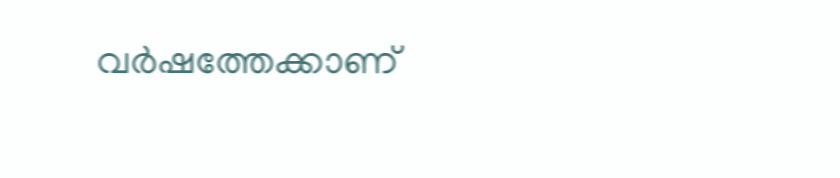വർഷത്തേക്കാണ്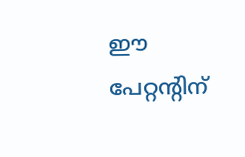ഈ പേറ്റന്റിന്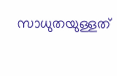സാധുതയുള്ളത്